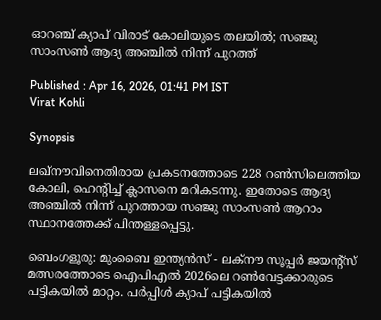ഓറഞ്ച് ക്യാപ് വിരാട് കോലിയുടെ തലയില്‍; സഞ്ജു സാംസണ്‍ ആദ്യ അഞ്ചില്‍ നിന്ന് പുറത്ത്

Published : Apr 16, 2026, 01:41 PM IST
Virat Kohli

Synopsis

ലഖ്നൗവിനെതിരായ പ്രകടനത്തോടെ 228 റണ്‍സിലെത്തിയ കോലി, ഹെന്റിച്ച് ക്ലാസനെ മറികടന്നു. ഇതോടെ ആദ്യ അഞ്ചില്‍ നിന്ന് പുറത്തായ സഞ്ജു സാംസണ്‍ ആറാം സ്ഥാനത്തേക്ക് പിന്തള്ളപ്പെട്ടു.

ബെംഗളൂരു: മുംബൈ ഇന്ത്യന്‍സ് - ലക്‌നൗ സൂപ്പര്‍ ജയന്റ്‌സ് മത്സരത്തോടെ ഐപിഎല്‍ 2026ലെ റണ്‍വേട്ടക്കാരുടെ പട്ടികയില്‍ മാറ്റം. പര്‍പ്പിള്‍ ക്യാപ് പട്ടികയില്‍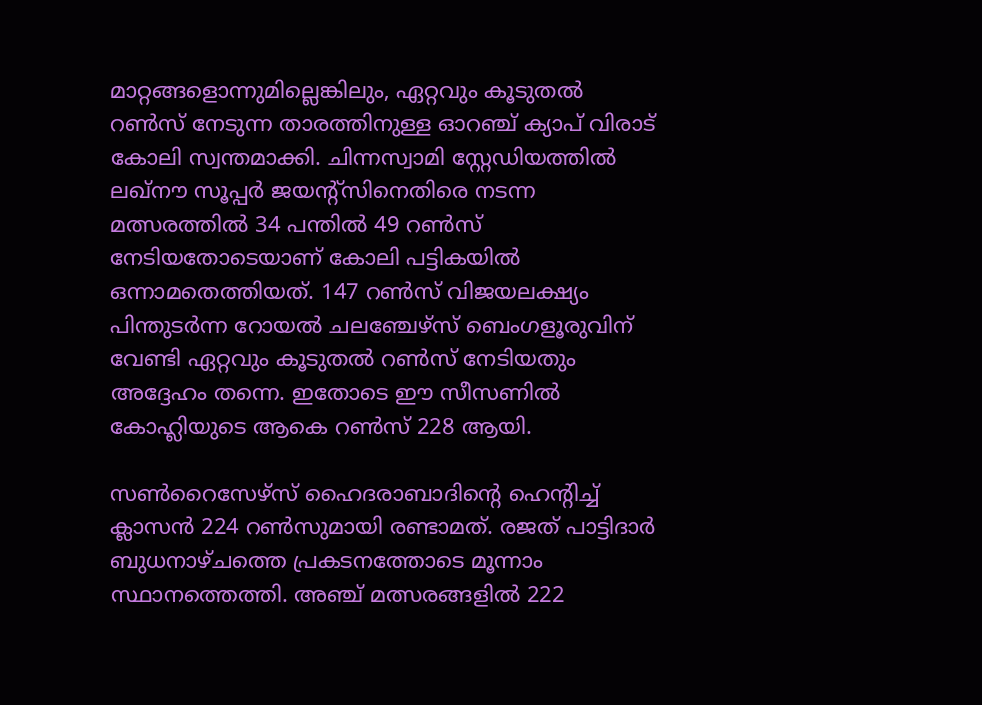മാറ്റങ്ങളൊന്നുമില്ലെങ്കിലും, ഏറ്റവും കൂടുതല്‍ റണ്‍സ് നേടുന്ന താരത്തിനുള്ള ഓറഞ്ച് ക്യാപ് വിരാട് കോലി സ്വന്തമാക്കി. ചിന്നസ്വാമി സ്റ്റേഡിയത്തില്‍ ലഖ്നൗ സൂപ്പര്‍ ജയന്റ്സിനെതിരെ നടന്ന മത്സരത്തില്‍ 34 പന്തില്‍ 49 റണ്‍സ് നേടിയതോടെയാണ് കോലി പട്ടികയില്‍ ഒന്നാമതെത്തിയത്. 147 റണ്‍സ് വിജയലക്ഷ്യം പിന്തുടര്‍ന്ന റോയല്‍ ചലഞ്ചേഴ്‌സ് ബെംഗളൂരുവിന് വേണ്ടി ഏറ്റവും കൂടുതല്‍ റണ്‍സ് നേടിയതും അദ്ദേഹം തന്നെ. ഇതോടെ ഈ സീസണില്‍ കോഹ്ലിയുടെ ആകെ റണ്‍സ് 228 ആയി.

സണ്‍റൈസേഴ്‌സ് ഹൈദരാബാദിന്റെ ഹെന്റിച്ച് ക്ലാസന്‍ 224 റണ്‍സുമായി രണ്ടാമത്. രജത് പാട്ടിദാര്‍ ബുധനാഴ്ചത്തെ പ്രകടനത്തോടെ മൂന്നാം സ്ഥാനത്തെത്തി. അഞ്ച് മത്സരങ്ങളില്‍ 222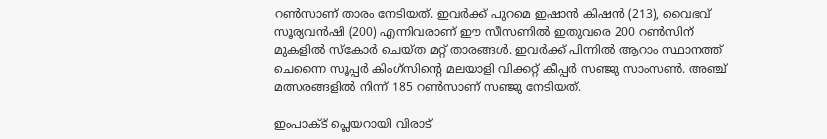റണ്‍സാണ് താരം നേടിയത്. ഇവര്‍ക്ക് പുറമെ ഇഷാന്‍ കിഷന്‍ (213), വൈഭവ് സൂര്യവന്‍ഷി (200) എന്നിവരാണ് ഈ സീസണില്‍ ഇതുവരെ 200 റണ്‍സിന് മുകളില്‍ സ്‌കോര്‍ ചെയ്ത മറ്റ് താരങ്ങള്‍. ഇവര്‍ക്ക് പിന്നില്‍ ആറാം സ്ഥാനത്ത് ചെന്നൈ സൂപ്പര്‍ കിംഗ്‌സിന്റെ മലയാളി വിക്കറ്റ് കീപ്പര്‍ സഞ്ജു സാംസണ്‍. അഞ്ച് മത്സരങ്ങളില്‍ നിന്ന് 185 റണ്‍സാണ് സഞ്ജു നേടിയത്.

ഇംപാക്ട് പ്ലെയറായി വിരാട്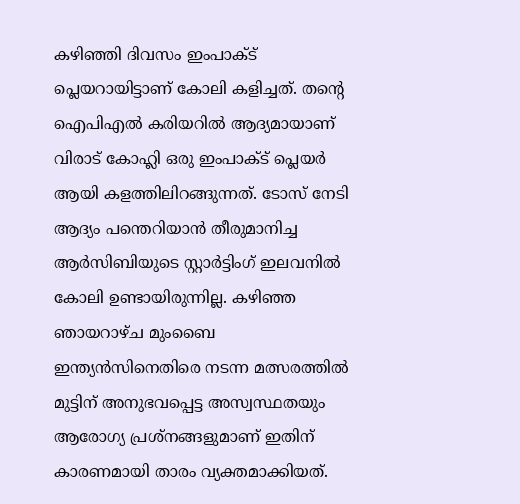കഴിഞ്ഞി ദിവസം ഇംപാക്ട് പ്ലെയറായിട്ടാണ് കോലി കളിച്ചത്. തന്റെ ഐപിഎല്‍ കരിയറില്‍ ആദ്യമായാണ് വിരാട് കോഹ്ലി ഒരു ഇംപാക്ട് പ്ലെയര്‍ ആയി കളത്തിലിറങ്ങുന്നത്. ടോസ് നേടി ആദ്യം പന്തെറിയാന്‍ തീരുമാനിച്ച ആര്‍സിബിയുടെ സ്റ്റാര്‍ട്ടിംഗ് ഇലവനില്‍ കോലി ഉണ്ടായിരുന്നില്ല. കഴിഞ്ഞ ഞായറാഴ്ച മുംബൈ ഇന്ത്യന്‍സിനെതിരെ നടന്ന മത്സരത്തില്‍ മുട്ടിന് അനുഭവപ്പെട്ട അസ്വസ്ഥതയും ആരോഗ്യ പ്രശ്‌നങ്ങളുമാണ് ഇതിന് കാരണമായി താരം വ്യക്തമാക്കിയത്.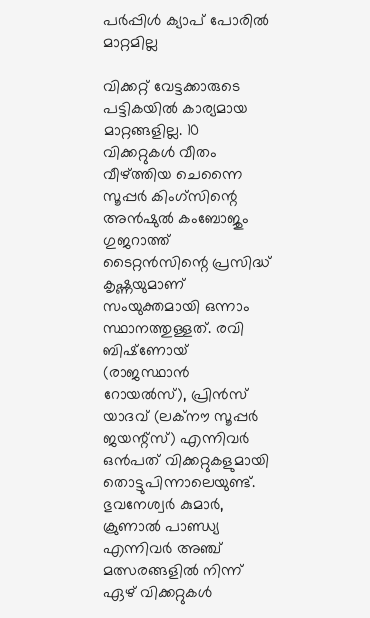പര്‍പ്പിള്‍ ക്യാപ് പോരില്‍ മാറ്റമില്ല

വിക്കറ്റ് വേട്ടക്കാരുടെ പട്ടികയില്‍ കാര്യമായ മാറ്റങ്ങളില്ല. 10 വിക്കറ്റുകള്‍ വീതം വീഴ്ത്തിയ ചെന്നൈ സൂപ്പര്‍ കിംഗ്‌സിന്റെ അന്‍ഷുല്‍ കംബോജും ഗുജറാത്ത് ടൈറ്റന്‍സിന്റെ പ്രസിദ്ധ് കൃഷ്ണയുമാണ് സംയുക്തമായി ഒന്നാം സ്ഥാനത്തുള്ളത്. രവി ബിഷ്‌ണോയ് (രാജസ്ഥാന്‍ റോയല്‍സ്), പ്രിന്‍സ് യാദവ് (ലക്‌നൗ സൂപ്പര്‍ ജയന്റ്‌സ്) എന്നിവര്‍ ഒന്‍പത് വിക്കറ്റുകളുമായി തൊട്ടുപിന്നാലെയുണ്ട്. ഭുവനേശ്വര്‍ കുമാര്‍, ക്രുണാല്‍ പാണ്ഡ്യ എന്നിവര്‍ അഞ്ച് മത്സരങ്ങളില്‍ നിന്ന് ഏഴ് വിക്കറ്റുകള്‍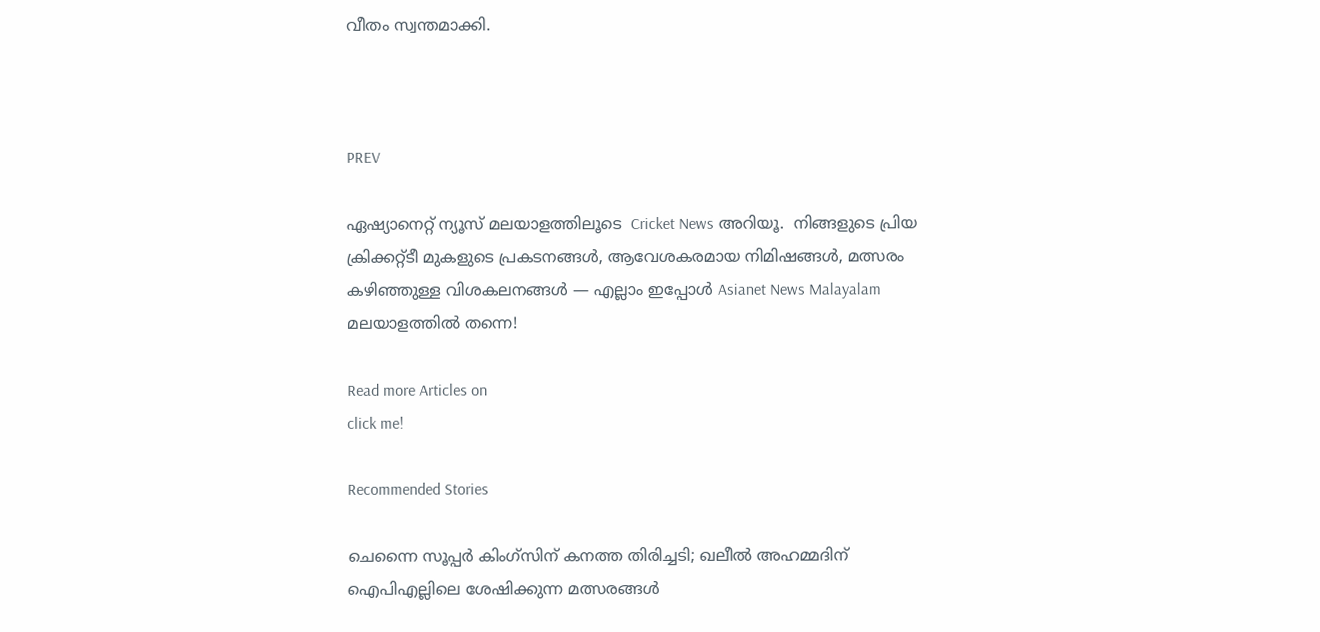വീതം സ്വന്തമാക്കി.



PREV

ഏഷ്യാനെറ്റ് ന്യൂസ് മലയാളത്തിലൂടെ  Cricket News അറിയൂ.  നിങ്ങളുടെ പ്രിയ ക്രിക്കറ്റ്ടീ മുകളുടെ പ്രകടനങ്ങൾ, ആവേശകരമായ നിമിഷങ്ങൾ, മത്സരം കഴിഞ്ഞുള്ള വിശകലനങ്ങൾ — എല്ലാം ഇപ്പോൾ Asianet News Malayalam മലയാളത്തിൽ തന്നെ!

Read more Articles on
click me!

Recommended Stories

ചെന്നൈ സൂപ്പര്‍ കിംഗ്‌സിന് കനത്ത തിരിച്ചടി; ഖലീല്‍ അഹമ്മദിന് ഐപിഎല്ലിലെ ശേഷിക്കുന്ന മത്സരങ്ങള്‍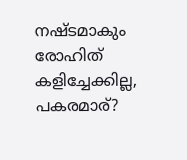നഷ്ടമാകും
രോഹിത് കളിച്ചേക്കില്ല, പകരമാര്?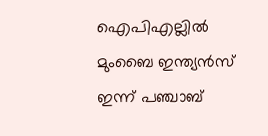ഐപിഎല്ലില്‍ മുംബൈ ഇന്ത്യന്‍സ് ഇന്ന് പഞ്ചാബ്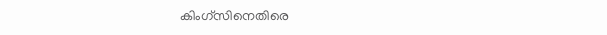കിംഗ്‌സിനെതിരെ